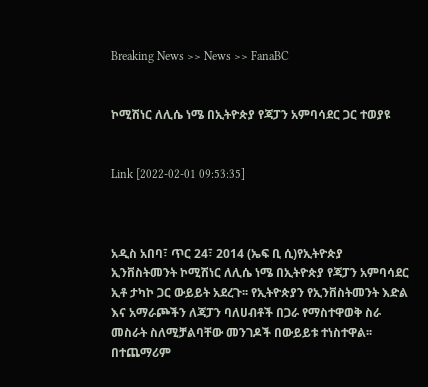Breaking News >> News >> FanaBC


ኮሚሽነር ለሊሴ ነሜ በኢትዮጵያ የጃፓን አምባሳደር ጋር ተወያዩ


Link [2022-02-01 09:53:35]



አዲስ አበባ፣ ጥር 24፣ 2014 (ኤፍ ቢ ሲ)የኢትዮጵያ ኢንቨስትመንት ኮሚሽነር ለሊሴ ነሜ በኢትዮጵያ የጃፓን አምባሳደር ኢቶ ታካኮ ጋር ውይይት አደረጉ፡፡ የኢትዮጵያን የኢንቨስትመንት እድል እና አማራጮችን ለጃፓን ባለሀብቶች በጋራ የማስተዋወቅ ስራ መስራት ስለሚቻልባቸው መንገዶች በውይይቱ ተነስተዋል፡፡ በተጨማሪም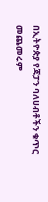በኢትዮጵያ የጃፓን ባለሀብቶችን ቁጥር መጨመሩም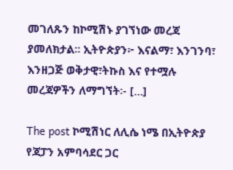መገለጹን ከኮሚሽኑ ያገኘነው መረጃ ያመለክታል፡፡ ኢትዮጵያን፦ እናልማ፣ እንገንባ፣ እንዘጋጅ ወቅታዊ፣ትኩስ እና የተሟሉ መረጃዎችን ለማግኘት፡- […]

The post ኮሚሽነር ለሊሴ ነሜ በኢትዮጵያ የጃፓን አምባሳደር ጋር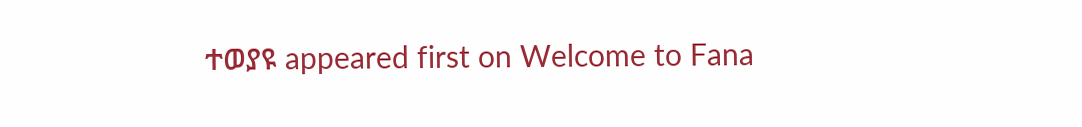ተወያዩ appeared first on Welcome to Fana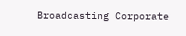Broadcasting Corporate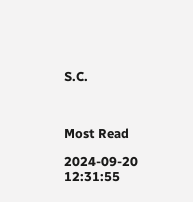S.C.



Most Read

2024-09-20 12:31:55